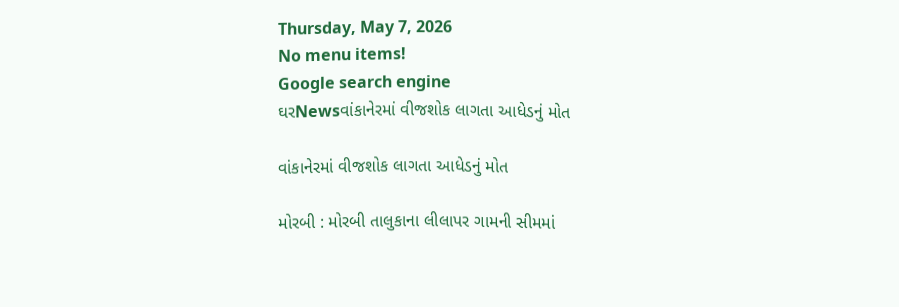Thursday, May 7, 2026
No menu items!
Google search engine
ઘરNewsવાંકાનેરમાં વીજશોક લાગતા આધેડનું મોત

વાંકાનેરમાં વીજશોક લાગતા આધેડનું મોત

મોરબી : મોરબી તાલુકાના લીલાપર ગામની સીમમાં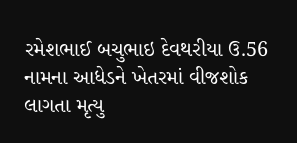રમેશભાઈ બચુભાઇ દેવથરીયા ઉ.56 નામના આધેડને ખેતરમાં વીજશોક લાગતા મૃત્યુ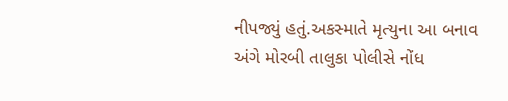નીપજ્યું હતું.અકસ્માતે મૃત્યુના આ બનાવ અંગે મોરબી તાલુકા પોલીસે નોંધ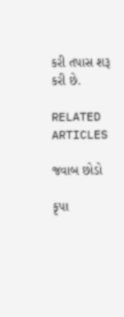કરી તપાસ શરૂ કરી છે.

RELATED ARTICLES

જવાબ છોડો

કૃપા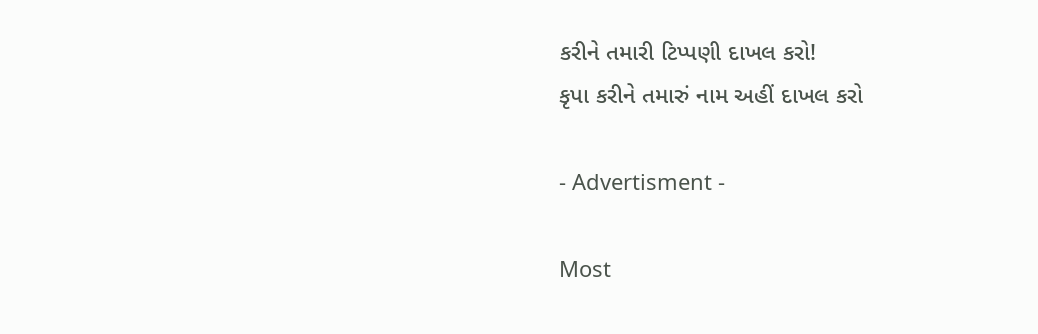કરીને તમારી ટિપ્પણી દાખલ કરો!
કૃપા કરીને તમારું નામ અહીં દાખલ કરો

- Advertisment -

Most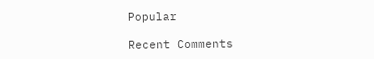Popular

Recent Comments